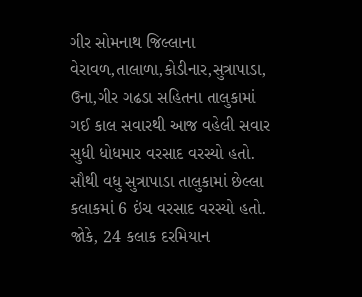ગીર સોમનાથ જિલ્લાના વેરાવળ,તાલાળા,કોડીનાર,સુત્રાપાડા, ઉના,ગીર ગઢડા સહિતના તાલુકામાં ગઈ કાલ સવારથી આજ વહેલી સવાર સુધી ધોધમાર વરસાદ વરસ્યો હતો. સૌથી વધુ સુત્રાપાડા તાલુકામાં છેલ્લા કલાકમાં 6 ઇંચ વરસાદ વરસ્યો હતો. જોકે, 24 કલાક દરમિયાન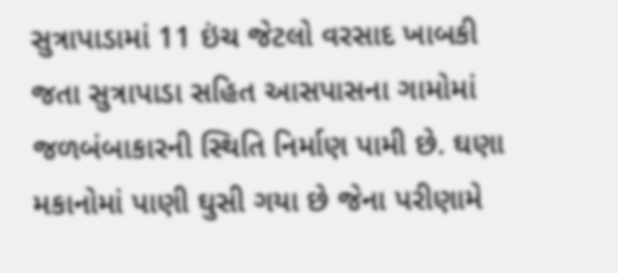સુત્રાપાડામાં 11 ઇંચ જેટલો વરસાદ ખાબકી જતા સુત્રાપાડા સહિત આસપાસના ગામોમાં જળબંબાકારની સ્થિતિ નિર્માણ પામી છે. ઘણા મકાનોમાં પાણી ઘુસી ગયા છે જેના પરીણામે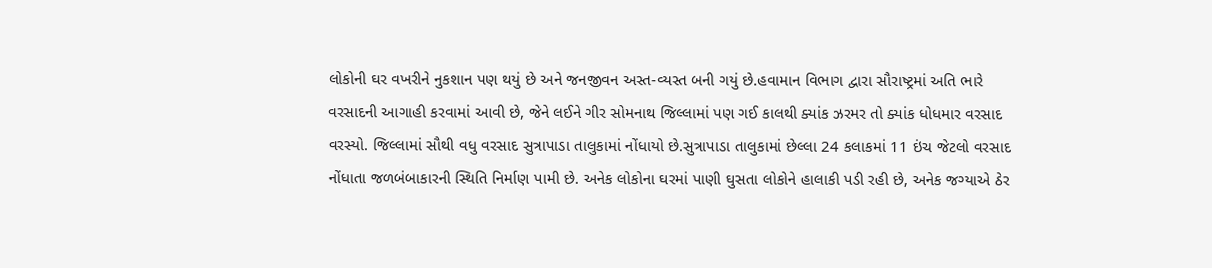લોકોની ઘર વખરીને નુકશાન પણ થયું છે અને જનજીવન અસ્ત-વ્યસ્ત બની ગયું છે.હવામાન વિભાગ દ્વારા સૌરાષ્ટ્રમાં અતિ ભારે વરસાદની આગાહી કરવામાં આવી છે, જેને લઈને ગીર સોમનાથ જિલ્લામાં પણ ગઈ કાલથી ક્યાંક ઝરમર તો ક્યાંક ધોધમાર વરસાદ વરસ્યો. જિલ્લામાં સૌથી વધુ વરસાદ સુત્રાપાડા તાલુકામાં નોંધાયો છે.સુત્રાપાડા તાલુકામાં છેલ્લા 24 કલાકમાં 11 ઇંચ જેટલો વરસાદ નોંધાતા જળબંબાકારની સ્થિતિ નિર્માણ પામી છે. અનેક લોકોના ઘરમાં પાણી ઘુસતા લોકોને હાલાકી પડી રહી છે, અનેક જગ્યાએ ઠેર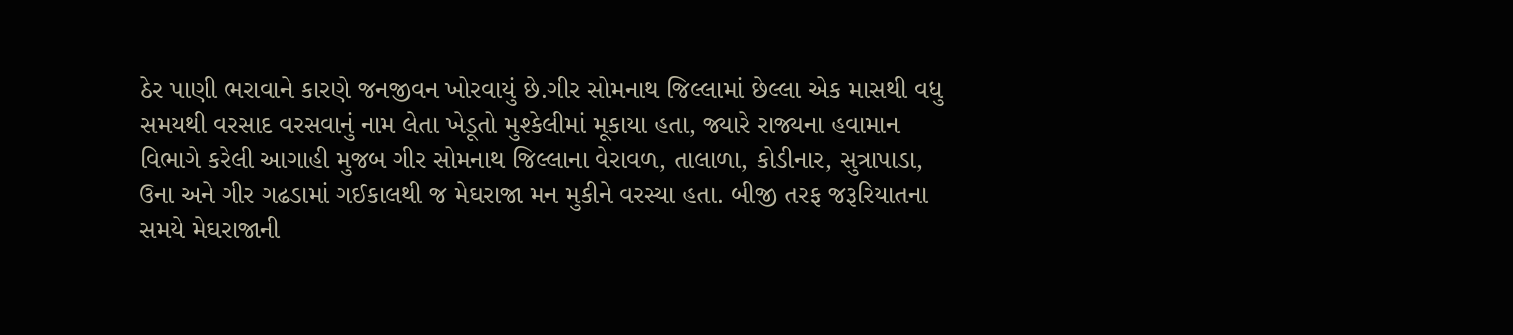ઠેર પાણી ભરાવાને કારણે જનજીવન ખોરવાયું છે.ગીર સોમનાથ જિલ્લામાં છેલ્લા એક માસથી વધુ સમયથી વરસાદ વરસવાનું નામ લેતા ખેડૂતો મુશ્કેલીમાં મૂકાયા હતા, જ્યારે રાજ્યના હવામાન વિભાગે કરેલી આગાહી મુજબ ગીર સોમનાથ જિલ્લાના વેરાવળ, તાલાળા, કોડીનાર, સુત્રાપાડા, ઉના અને ગીર ગઢડામાં ગઈકાલથી જ મેઘરાજા મન મુકીને વરસ્યા હતા. બીજી તરફ જરૂરિયાતના સમયે મેઘરાજાની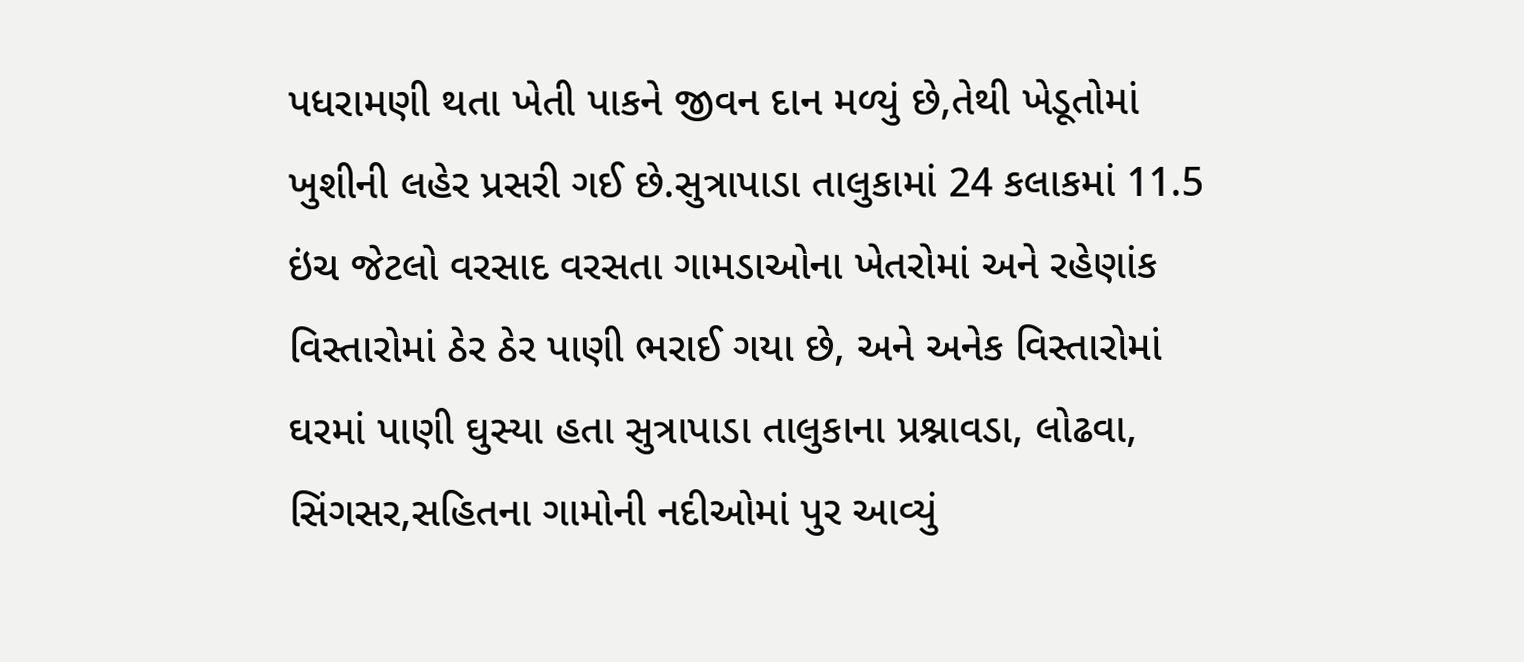પધરામણી થતા ખેતી પાકને જીવન દાન મળ્યું છે,તેથી ખેડૂતોમાં ખુશીની લહેર પ્રસરી ગઈ છે.સુત્રાપાડા તાલુકામાં 24 કલાકમાં 11.5 ઇંચ જેટલો વરસાદ વરસતા ગામડાઓના ખેતરોમાં અને રહેણાંક વિસ્તારોમાં ઠેર ઠેર પાણી ભરાઈ ગયા છે, અને અનેક વિસ્તારોમાં ઘરમાં પાણી ઘુસ્યા હતા સુત્રાપાડા તાલુકાના પ્રશ્નાવડા, લોઢવા, સિંગસર,સહિતના ગામોની નદીઓમાં પુર આવ્યું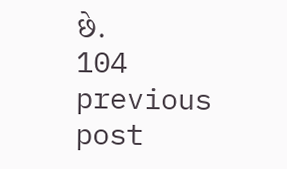છે.
104
previous post